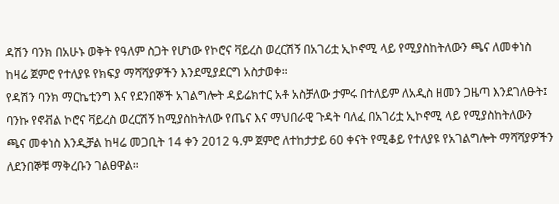ዳሽን ባንክ በአሁኑ ወቅት የዓለም ስጋት የሆነው የኮሮና ቫይረስ ወረርሽኝ በአገሪቷ ኢኮኖሚ ላይ የሚያስከትለውን ጫና ለመቀነስ ከዛሬ ጀምሮ የተለያዩ የክፍያ ማሻሻያዎችን እንደሚያደርግ አስታወቀ።
የዳሽን ባንክ ማርኬቲንግ እና የደንበኞች አገልግሎት ዳይሬክተር አቶ አስቻለው ታምሩ በተለይም ለአዲስ ዘመን ጋዜጣ እንደገለፁት፤ ባንኩ የኖቭል ኮሮና ቫይረስ ወረርሽኝ ከሚያስከትለው የጤና እና ማህበራዊ ጉዳት ባለፈ በአገሪቷ ኢኮኖሚ ላይ የሚያስከትለውን ጫና መቀነስ እንዲቻል ከዛሬ መጋቢት 14 ቀን 2012 ዓ.ም ጀምሮ ለተከታታይ 60 ቀናት የሚቆይ የተለያዩ የአገልግሎት ማሻሻያዎችን ለደንበኞቹ ማቅረቡን ገልፀዋል።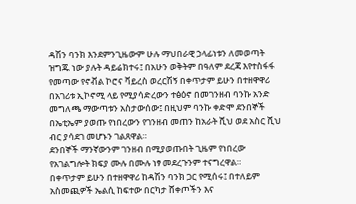ዳሽን ባንክ እንደምንጊዜውም ሁሉ ማህበራዊ ኃላፊነቱን ለመወጣት ዝግጁ ነው ያሉት ዳይሬክተሩ፤ በአሁን ወቅትም በዓለም ደረጃ እየተስፋፋ የመጣው የኖቭል ኮሮና ቫይረስ ወረርሽኝ በቀጥታም ይሁን በተዘዋዋሪ በአገሪቱ ኢኮኖሚ ላይ የሚያሳድረውን ተፅዕኖ በመገንዘብ ባንኩ አንድ መግለጫ ማውጣቱን አስታውሰው፤ በዚህም ባንኩ ቀድሞ ደንበኞች በኤቲኤም ያወጡ የነበረውን የገንዘብ መጠን ከአራት ሺህ ወደ አስር ሺህ ብር ያሳደገ መሆኑን ገልጸዋል።
ደንበኞች ማንኛውንም ገንዘብ በሚያወጡበት ጊዜም የነበረው የአገልግሎት ክፍያ ሙሉ በሙሉ ነፃ መደረጉንም ተናግረዋል።
በቀጥታም ይሁን በተዘዋዋሪ ከዳሽን ባንክ ጋር የሚሰሩ፤ በተለይም አስመጪዎች ኤልሲ ከፍተው በርካታ ሸቀጦችን እና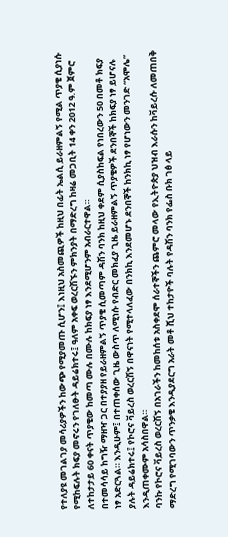የተለያዩ መገልገያ መሳሪያዎችን ከውጭ የሚያመጡ ሲሆን፤ እነዚህ አስመጪዎች ከዚህ በፊት ኤልሲ ይራዘምልኝ የሚል ጥያቄ ሲያነሱ የሚከፍሉት ክፍያ መኖሩን የገለፁት ዳይሬክተሩ፤ ዓለም አቀፍ ወረርሽኙን ምክንያት በማድረግ ከዛሬ መጋቢት 14 ቀን 2012 ዓ.ም ጀምሮ ለተከታታይ 60 ቀናት ጥያቄው ከመጣ ሙሉ በሙሉ ከክፍያ ነፃ እንደሚሆንም አብራርተዋል።
በተመሳሳይ ከግዥ ማዘዣ ጋር በተያያዘ የይራዘምልኝ ጥያቄ ሲመጣም ዳሽን ባንክ ከዚህ ቀደም ሲያስከፍል የነበረውን 50 በመቶ ክፍያ ነፃ አድርጓል። እንዲሁም፤ በተጠቀሰው ጊዜ ውስጥ ለሚነሱ የብድር መክፈያ ጊዜ ይራዘምልኝ ጥያቄዎች ደንበኞች ከክፍያ ነፃ ይሆናሉ ያሉት ዳይሬክተሩ፤ የኮሮና ቫይረስ ወረርሽኝ በዋናነት የሚተላለፈው በንክኪ እንደመሆኑ ደንበኞች ከንክኪ ነፃ የሆነውን መንገድ “አሞሌ” እንዲጠቀሙም አሳስበዋል።
ባንኩ የኮሮና ቫይረስ ወረርሽኝ በአገራችን ከመከሰቱ አስቀደሞ ሰራተኞችን ጨምሮ መላው የኢትዮጵያ ህዝብ እራሱን ከቫይረሱ ለመጠበቅ ማድረግ የሚገባውን ጥንቃቄ እንዲያደርግ አራት መቶ ሺህ ተከታዮች ባሉት የዳሽን ባንክ የፌስ ቡክ ገፅ ላይ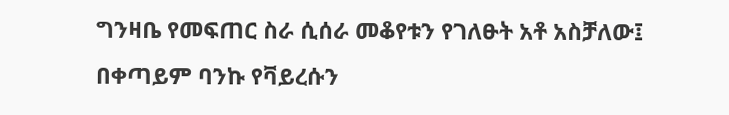ግንዛቤ የመፍጠር ስራ ሲሰራ መቆየቱን የገለፁት አቶ አስቻለው፤ በቀጣይም ባንኩ የቫይረሱን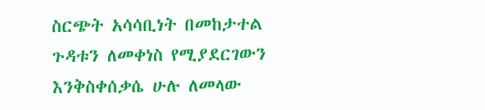ስርጭት አሳሳቢነት በመከታተል ጉዳቱን ለመቀነስ የሚያደርገውን እንቅስቀሰቃሴ ሁሉ ለመላው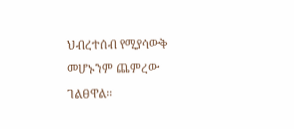ህብረተሰብ የሚያሳውቅ መሆኑንም ጨምረው ገልፀዋል።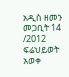አዲስ ዘመን መጋቢት 14 /2012
ፍሬህይወት አወቀ